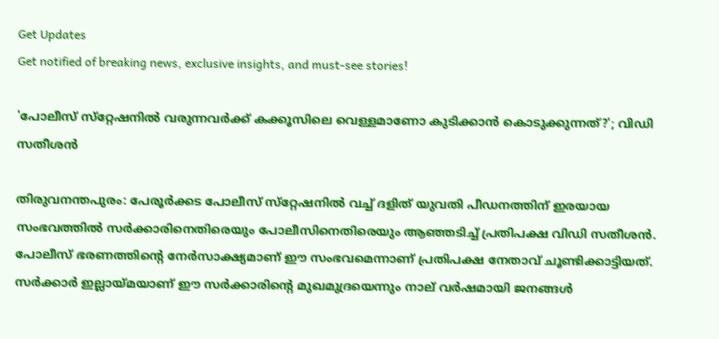Get Updates
Get notified of breaking news, exclusive insights, and must-see stories!

'പോലീസ് സ്‌റ്റേഷനില്‍ വരുന്നവര്‍ക്ക് കക്കൂസിലെ വെള്ളമാണോ കുടിക്കാന്‍ കൊടുക്കുന്നത്?'; വിഡി സതീശൻ

തിരുവനന്തപുരം: പേരൂര്‍ക്കട പോലീസ് സ്‌റ്റേഷനില്‍ വച്ച് ദളിത് യുവതി പീഡനത്തിന് ഇരയായ സംഭവത്തിൽ സർക്കാരിനെതിരെയും പോലീസിനെതിരെയും ആഞ്ഞടിച്ച് പ്രതിപക്ഷ വിഡി സതീശൻ. പോലീസ് ഭരണത്തിന്റെ നേര്‍സാക്ഷ്യമാണ് ഈ സംഭവമെന്നാണ് പ്രതിപക്ഷ നേതാവ് ചൂണ്ടിക്കാട്ടിയത്. സർക്കാർ ഇല്ലായ്‌മയാണ് ഈ സർക്കാരിന്റെ മുഖമുദ്രയെന്നും നാല് വർഷമായി ജനങ്ങൾ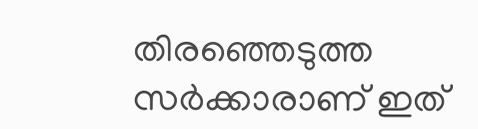തിരഞ്ഞെടുത്ത സർക്കാരാണ് ഇത്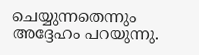ചെയ്യുന്നതെന്നും അദ്ദേഹം പറയുന്നു.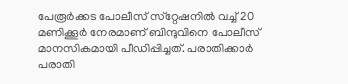പേരൂര്‍ക്കട പോലീസ് സ്‌റ്റേഷനില്‍ വച്ച് 20 മണിക്കൂര്‍ നേരമാണ് ബിന്ദുവിനെ പോലീസ് മാനസികമായി പീഡിപ്പിച്ചത്. പരാതിക്കാര്‍ പരാതി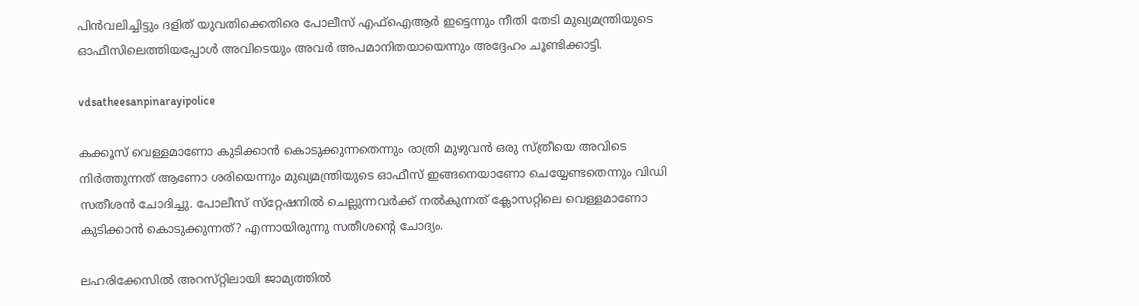പിന്‍വലിച്ചിട്ടും ദളിത് യുവതിക്കെതിരെ പോലീസ് എഫ്‌ഐആര്‍ ഇട്ടെന്നും നീതി തേടി മുഖ്യമന്ത്രിയുടെ ഓഫീസിലെത്തിയപ്പോള്‍ അവിടെയും അവര്‍ അപമാനിതയായെന്നും അദ്ദേഹം ചൂണ്ടിക്കാട്ടി.

vdsatheesanpinarayipolice

കക്കൂസ് വെള്ളമാണോ കുടിക്കാൻ കൊടുക്കുന്നതെന്നും രാത്രി മുഴുവൻ ഒരു സ്ത്രീയെ അവിടെ നിർത്തുന്നത് ആണോ ശരിയെന്നും മുഖ്യമന്ത്രിയുടെ ഓഫീസ് ഇങ്ങനെയാണോ ചെയ്യേണ്ടതെന്നും വിഡി സതീശൻ ചോദിച്ചു. പോലീസ് സ്‌റ്റേഷനിൽ ചെല്ലുന്നവർക്ക് നൽകുന്നത് ക്ലോസറ്റിലെ വെള്ളമാണോ കുടിക്കാൻ കൊടുക്കുന്നത്? എന്നായിരുന്നു സതീശന്റെ ചോദ്യം.

ലഹരിക്കേസിൽ അറസ്‌റ്റിലായി ജാമ്യത്തിൽ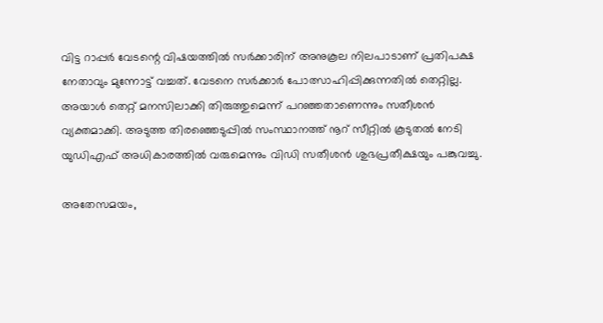വിട്ട റാപ്പർ വേടന്റെ വിഷയത്തിൽ സർക്കാരിന് അനുകൂല നിലപാടാണ് പ്രതിപക്ഷ നേതാവും മുന്നോട്ട് വച്ചത്. വേടനെ സർക്കാർ പോത്സാഹിപ്പിക്കുന്നതിൽ തെറ്റില്ല. അയാൾ തെറ്റ് മനസിലാക്കി തിരുത്തുമെന്ന് പറഞ്ഞതാണെന്നും സതീശൻ വ്യക്തമാക്കി. അടുത്ത തിരഞ്ഞെടുപ്പിൽ സംസ്ഥാനത്ത് നൂറ് സീറ്റിൽ കൂടുതൽ നേടി യുഡിഎഫ് അധികാരത്തിൽ വരുമെന്നും വിഡി സതീശൻ ശുഭപ്രതീക്ഷയും പങ്കുവച്ചു.

അതേസമയം,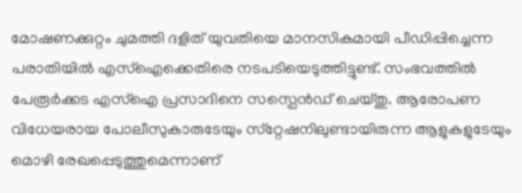മോഷണക്കുറ്റം ചുമത്തി ദളിത് യുവതിയെ മാനസികമായി പീഡിപ്പിച്ചെന്ന പരാതിയിൽ എസ്ഐക്കെതിരെ നടപടിയെടുത്തിട്ടുണ്ട്. സംഭവത്തിൽ പേരൂർക്കട എസ്ഐ പ്രസാദിനെ സസ്പെൻഡ് ചെയ്‌തു. ആരോപണ വിധേയരായ പോലീസുകാരുടേയും സ്‌റ്റേഷനിലുണ്ടായിരുന്ന ആളുകളുടേയും മൊഴി രേഖപ്പെടുത്തുമെന്നാണ്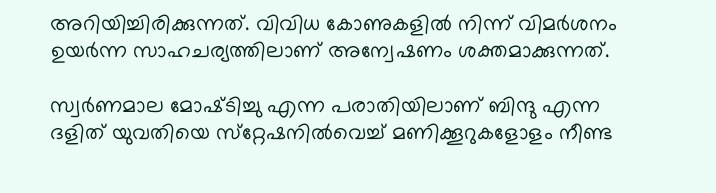അറിയിച്ചിരിക്കുന്നത്. വിവിധ കോണുകളിൽ നിന്ന് വിമർശനം ഉയർന്ന സാഹചര്യത്തിലാണ് അന്വേഷണം ശക്തമാക്കുന്നത്.

സ്വര്‍ണമാല മോഷ്‌ടിച്ചു എന്ന പരാതിയിലാണ് ബിന്ദു എന്ന ദളിത് യുവതിയെ സ്‌റ്റേഷനിൽവെച്ച് മണിക്കൂറുകളോളം നീണ്ട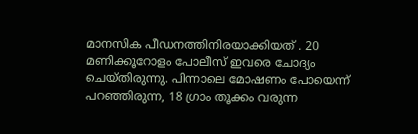മാനസിക പീഡനത്തിനിരയാക്കിയത് . 20 മണിക്കൂറോളം പോലീസ് ഇവരെ ചോദ്യം ചെയ്‌തിരുന്നു. പിന്നാലെ മോഷണം പോയെന്ന് പറഞ്ഞിരുന്ന, 18 ഗ്രാം തൂക്കം വരുന്ന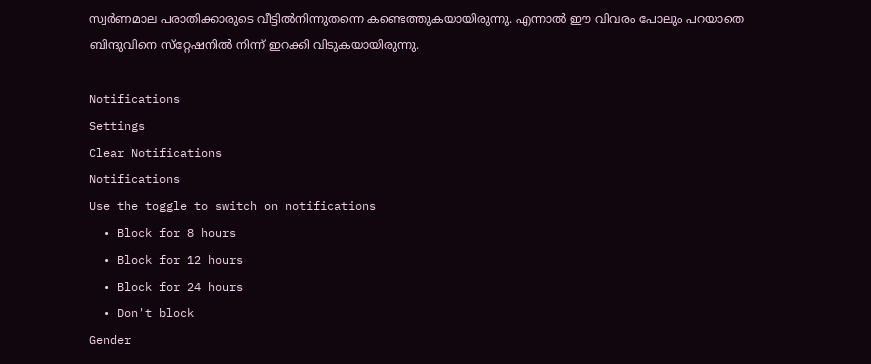സ്വര്‍ണമാല പരാതിക്കാരുടെ വീട്ടില്‍നിന്നുതന്നെ കണ്ടെത്തുകയായിരുന്നു. എന്നാൽ ഈ വിവരം പോലും പറയാതെ ബിന്ദുവിനെ സ്‌റ്റേഷനിൽ നിന്ന് ഇറക്കി വിടുകയായിരുന്നു.

Notifications
Settings
Clear Notifications
Notifications
Use the toggle to switch on notifications
  • Block for 8 hours
  • Block for 12 hours
  • Block for 24 hours
  • Don't block
Gender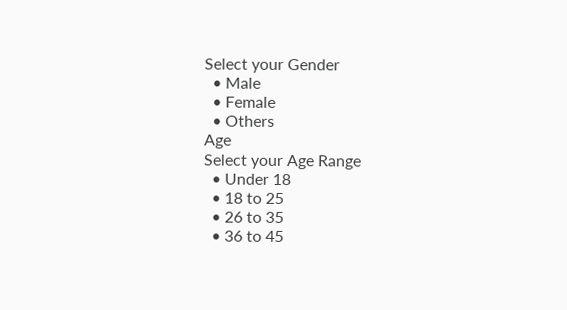Select your Gender
  • Male
  • Female
  • Others
Age
Select your Age Range
  • Under 18
  • 18 to 25
  • 26 to 35
  • 36 to 45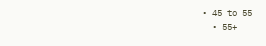• 45 to 55
  • 55+